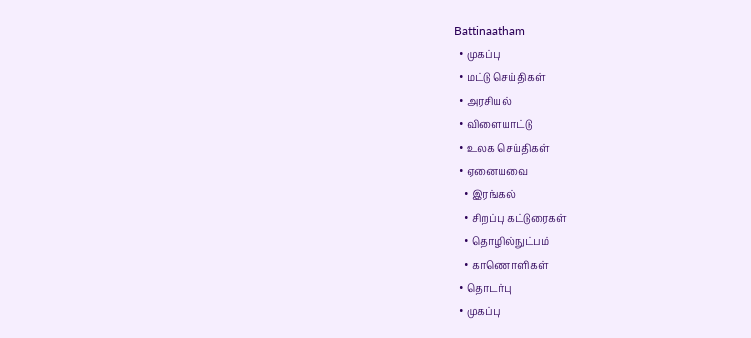Battinaatham
  • முகப்பு
  • மட்டு செய்திகள்
  • அரசியல்
  • விளையாட்டு
  • உலக செய்திகள்
  • ஏனையவை
    • இரங்கல்
    • சிறப்பு கட்டுரைகள்
    • தொழில்நுட்பம்
    • காணொளிகள்
  • தொடர்பு
  • முகப்பு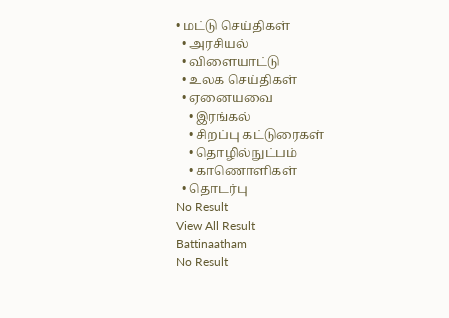• மட்டு செய்திகள்
  • அரசியல்
  • விளையாட்டு
  • உலக செய்திகள்
  • ஏனையவை
    • இரங்கல்
    • சிறப்பு கட்டுரைகள்
    • தொழில்நுட்பம்
    • காணொளிகள்
  • தொடர்பு
No Result
View All Result
Battinaatham
No Result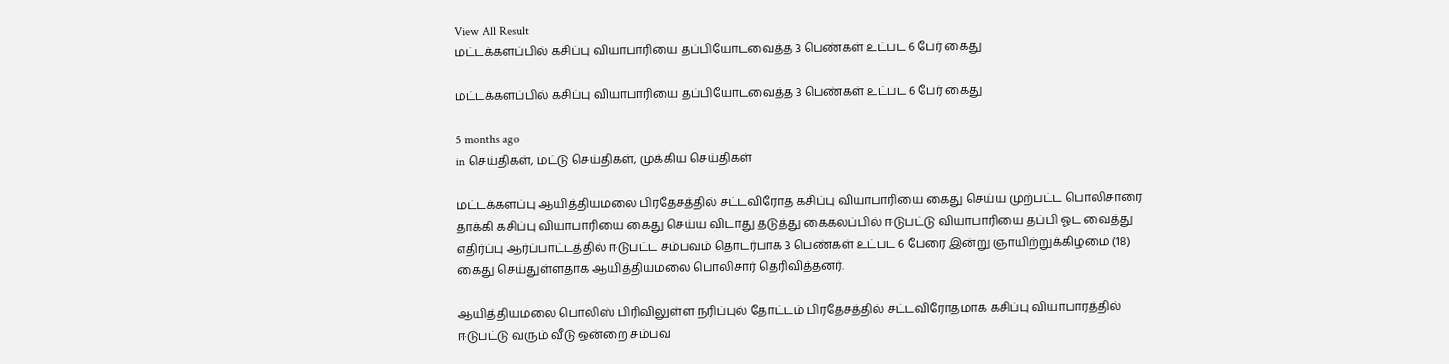View All Result
மட்டக்களப்பில் கசிப்பு வியாபாரியை தப்பியோடவைத்த 3 பெண்கள் உட்பட 6 பேர் கைது

மட்டக்களப்பில் கசிப்பு வியாபாரியை தப்பியோடவைத்த 3 பெண்கள் உட்பட 6 பேர் கைது

5 months ago
in செய்திகள், மட்டு செய்திகள், முக்கிய செய்திகள்

மட்டக்களப்பு ஆயித்தியமலை பிரதேசத்தில் சட்டவிரோத கசிப்பு வியாபாரியை கைது செய்ய முற்பட்ட பொலிசாரை தாக்கி கசிப்பு வியாபாரியை கைது செய்ய விடாது தடுத்து கைகலப்பில் ஈடுபட்டு வியாபாரியை தப்பி ஓட வைத்து எதிர்ப்பு ஆர்ப்பாட்டத்தில் ஈடுபட்ட சம்பவம் தொடர்பாக 3 பெண்கள் உட்பட 6 பேரை இன்று ஞாயிற்றுக்கிழமை (18) கைது செய்துள்ளதாக ஆயித்தியமலை பொலிசார் தெரிவித்தனர்.

ஆயித்தியமலை பொலிஸ் பிரிவிலுள்ள நரிப்புல் தோட்டம் பிரதேசத்தில் சட்டவிரோதமாக கசிப்பு வியாபாரத்தில் ஈடுபட்டு வரும் வீடு ஒன்றை சம்பவ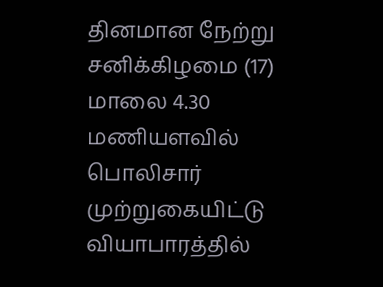தினமான நேற்று சனிக்கிழமை (17) மாலை 4.30 மணியளவில் பொலிசார் முற்றுகையிட்டு வியாபாரத்தில்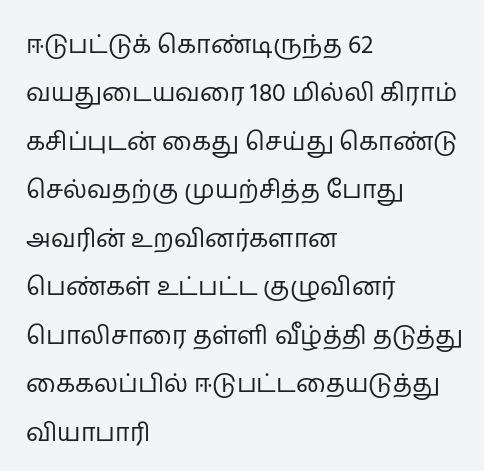ஈடுபட்டுக் கொண்டிருந்த 62 வயதுடையவரை 180 மில்லி கிராம் கசிப்புடன் கைது செய்து கொண்டு செல்வதற்கு முயற்சித்த போது அவரின் உறவினர்களான பெண்கள் உட்பட்ட குழுவினர் பொலிசாரை தள்ளி வீழ்த்தி தடுத்து கைகலப்பில் ஈடுபட்டதையடுத்து வியாபாரி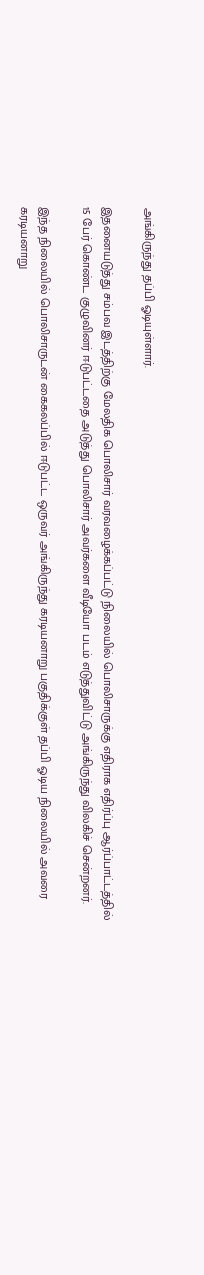அங்கிருந்து தப்பி ஓடியுள்ளார்.

இதனையடுத்து சம்பவ இடத்திற்கு மேலதிக பொலிசார் வரவழைக்கப்பட்டு நிலையில் பொலிசாருக்கு எதிராக எதிர்ப்பு ஆர்ப்பாட்டத்தில் 15 பேர் கொண்ட குழுவினர் ஈடுபட்டதை அடுத்து பொலிசார் அவர்களை வீடியோ படம் எடுத்துவிட்டு அங்கிருந்து விலகிச் சென்றனர்.

இந்த நிலையில் பொலிசாருடன் கைகலப்பில் ஈடுபட்ட ஒருவர் அங்கிருந்து கரடியனாறு பகுதிக்குள் தப்பி ஓடிய நிலையில் அவரை கரடியனாறு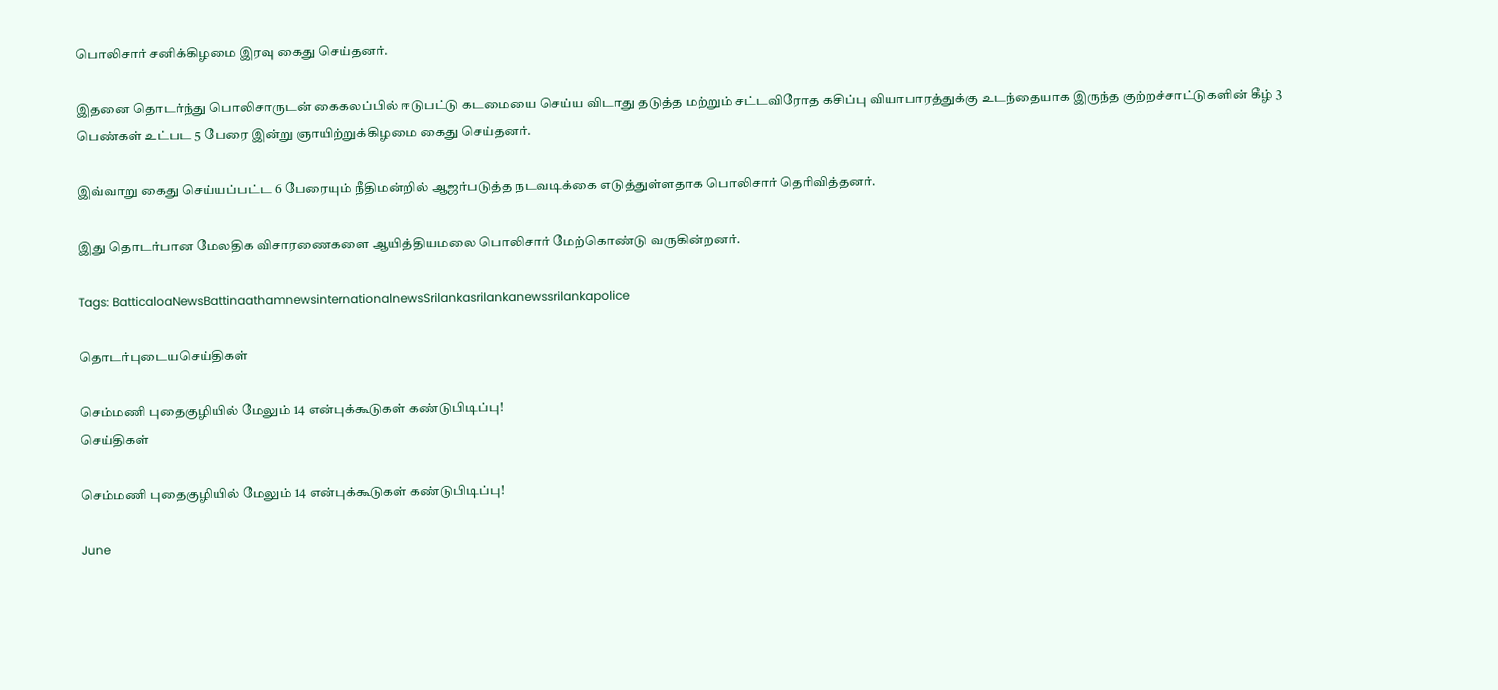பொலிசார் சனிக்கிழமை இரவு கைது செய்தனர்.

இதனை தொடர்ந்து பொலிசாருடன் கைகலப்பில் ஈடுபட்டு கடமையை செய்ய விடாது தடுத்த மற்றும் சட்டவிரோத கசிப்பு வியாபாரத்துக்கு உடந்தையாக இருந்த குற்றச்சாட்டுகளின் கீழ் 3 பெண்கள் உட்பட 5 பேரை இன்று ஞாயிற்றுக்கிழமை கைது செய்தனர்.

இவ்வாறு கைது செய்யப்பட்ட 6 பேரையும் நீதிமன்றில் ஆஜர்படுத்த நடவடிக்கை எடுத்துள்ளதாக பொலிசார் தெரிவித்தனர்.

இது தொடர்பான மேலதிக விசாரணைகளை ஆயித்தியமலை பொலிசார் மேற்கொண்டு வருகின்றனர்.

Tags: BatticaloaNewsBattinaathamnewsinternationalnewsSrilankasrilankanewssrilankapolice

தொடர்புடையசெய்திகள்

செம்மணி புதைகுழியில் மேலும் 14 என்புக்கூடுகள் கண்டுபிடிப்பு!
செய்திகள்

செம்மணி புதைகுழியில் மேலும் 14 என்புக்கூடுகள் கண்டுபிடிப்பு!

June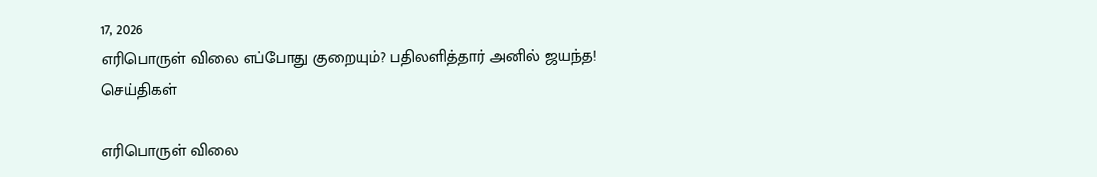17, 2026
எரிபொருள் விலை எப்போது குறையும்? பதிலளித்தார் அனில் ஜயந்த!
செய்திகள்

எரிபொருள் விலை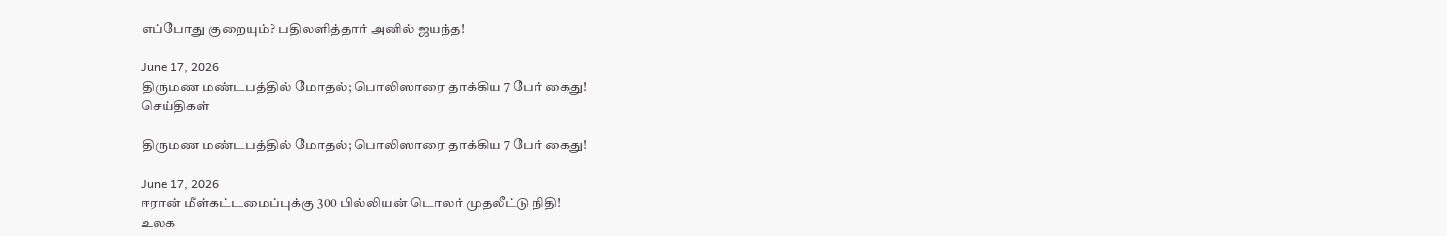எப்போது குறையும்? பதிலளித்தார் அனில் ஜயந்த!

June 17, 2026
திருமண மண்டபத்தில் மோதல்; பொலிஸாரை தாக்கிய 7 பேர் கைது!
செய்திகள்

திருமண மண்டபத்தில் மோதல்; பொலிஸாரை தாக்கிய 7 பேர் கைது!

June 17, 2026
ஈரான் மீள்கட்டமைப்புக்கு 300 பில்லியன் டொலர் முதலீட்டு நிதி!
உலக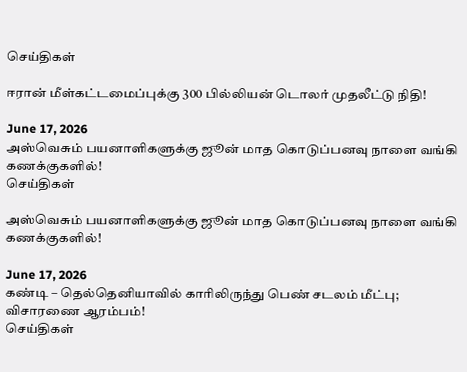செய்திகள்

ஈரான் மீள்கட்டமைப்புக்கு 300 பில்லியன் டொலர் முதலீட்டு நிதி!

June 17, 2026
அஸ்வெசும் பயனாளிகளுக்கு ஜூன் மாத கொடுப்பனவு நாளை வங்கி கணக்குகளில்!
செய்திகள்

அஸ்வெசும் பயனாளிகளுக்கு ஜூன் மாத கொடுப்பனவு நாளை வங்கி கணக்குகளில்!

June 17, 2026
கண்டி – தெல்தெனியாவில் காரிலிருந்து பெண் சடலம் மீட்பு; விசாரணை ஆரம்பம்!
செய்திகள்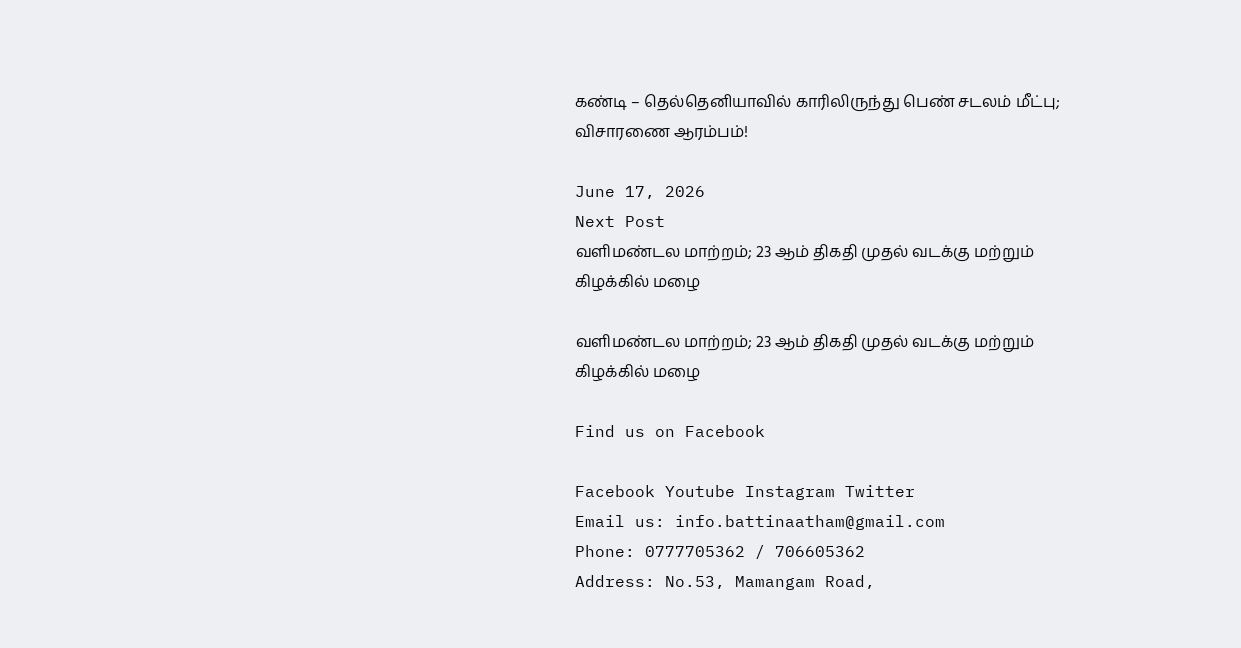கண்டி – தெல்தெனியாவில் காரிலிருந்து பெண் சடலம் மீட்பு; விசாரணை ஆரம்பம்!

June 17, 2026
Next Post
வளிமண்டல மாற்றம்; 23 ஆம் திகதி முதல் வடக்கு மற்றும் கிழக்கில் மழை

வளிமண்டல மாற்றம்; 23 ஆம் திகதி முதல் வடக்கு மற்றும் கிழக்கில் மழை

Find us on Facebook

Facebook Youtube Instagram Twitter
Email us: info.battinaatham@gmail.com
Phone: 0777705362 / 706605362
Address: No.53, Mamangam Road,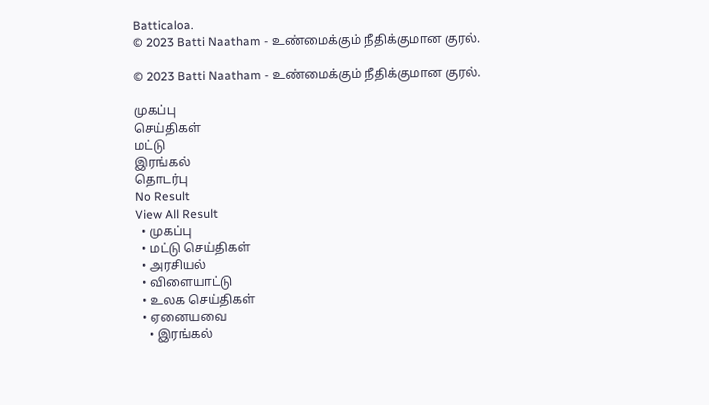Batticaloa.
© 2023 Batti Naatham - உண்மைக்கும் நீதிக்குமான குரல்.

© 2023 Batti Naatham - உண்மைக்கும் நீதிக்குமான குரல்.

முகப்பு
செய்திகள்
மட்டு
இரங்கல்
தொடர்பு
No Result
View All Result
  • முகப்பு
  • மட்டு செய்திகள்
  • அரசியல்
  • விளையாட்டு
  • உலக செய்திகள்
  • ஏனையவை
    • இரங்கல்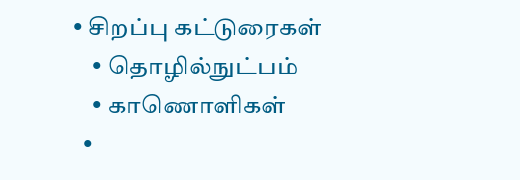• சிறப்பு கட்டுரைகள்
    • தொழில்நுட்பம்
    • காணொளிகள்
  •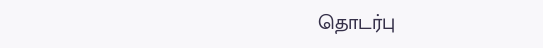தொடர்பு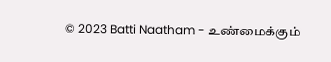© 2023 Batti Naatham - உண்மைக்கும்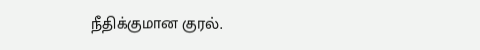நீதிக்குமான குரல்.